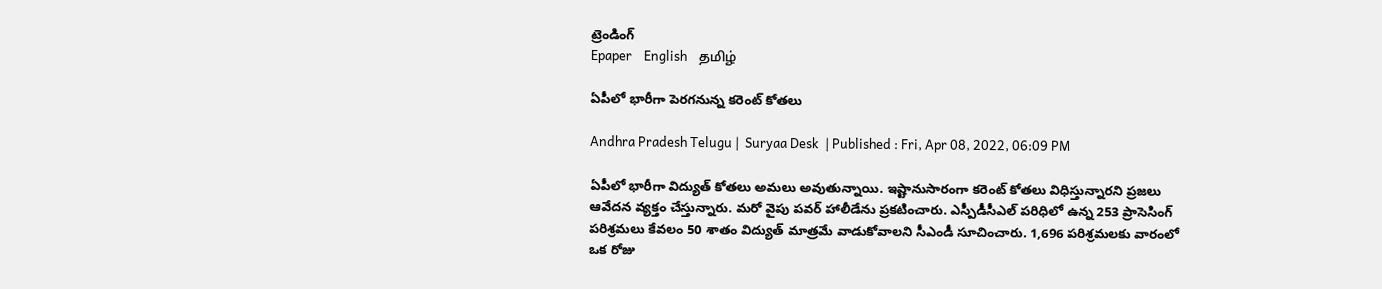ట్రెండింగ్
Epaper    English    தமிழ்

ఏపీలో భారీగా పెరగనున్న కరెంట్ కోతలు

Andhra Pradesh Telugu |  Suryaa Desk  | Published : Fri, Apr 08, 2022, 06:09 PM

ఏపీలో భారీగా విద్యుత్ కోతలు అమలు అవుతున్నాయి. ఇష్టానుసారంగా కరెంట్ కోతలు విధిస్తున్నారని ప్రజలు ఆవేదన వ్యక్తం చేస్తున్నారు. మరో వైపు పవర్ హాలీడేను ప్రకటించారు. ఎస్పీడీసీఎల్‌ పరిధిలో ఉన్న 253 ప్రాసెసింగ్‌ పరిశ్రమలు కేవలం 50 శాతం విద్యుత్‌ మాత్రమే వాడుకోవాలని సీఎండీ సూచించారు. 1,696 పరిశ్రమలకు వారంలో ఒక రోజు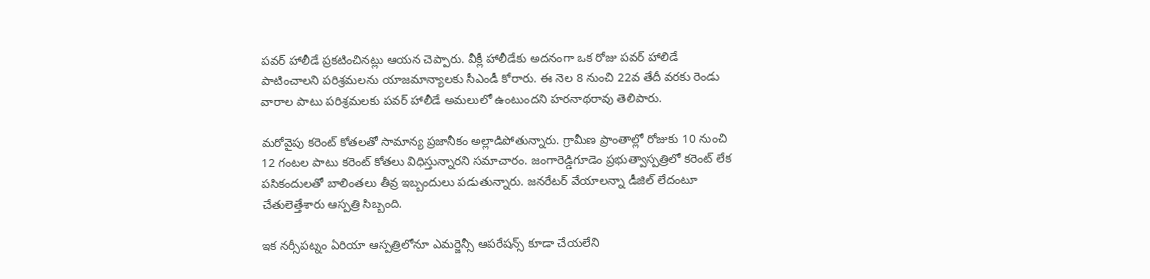పవర్‌ హాలీడే ప్రకటించినట్లు ఆయన చెప్పారు. వీక్లీ హాలీడేకు అదనంగా ఒక రోజు పవర్‌ హాలిడే పాటించాలని పరిశ్రమలను యాజమాన్యాలకు సీఎండీ కోరారు. ఈ నెల 8 నుంచి 22వ తేదీ వరకు రెండు వారాల పాటు పరిశ్రమలకు పవర్‌ హాలీడే అమలులో ఉంటుందని హరనాథరావు తెలిపారు.

మరోవైపు కరెంట్ కోతలతో సామాన్య ప్రజానీకం అల్లాడిపోతున్నారు. గ్రామీణ ప్రాంతాల్లో రోజుకు 10 నుంచి 12 గంటల పాటు కరెంట్ కోతలు విధిస్తున్నారని సమాచారం. జంగారెడ్డిగూడెం ప్రభుత్వాస్పత్రిలో కరెంట్‌ లేక పసికందులతో బాలింతలు తీవ్ర ఇబ్బందులు పడుతున్నారు. జనరేటర్‌ వేయాలన్నా డీజిల్ లేదంటూ చేతులెత్తేశారు ఆస్పత్రి సిబ్బంది.

ఇక నర్సీపట్నం ఏరియా ఆస్పత్రిలోనూ ఎమర్జెన్సీ ఆపరేషన్స్‌ కూడా చేయలేని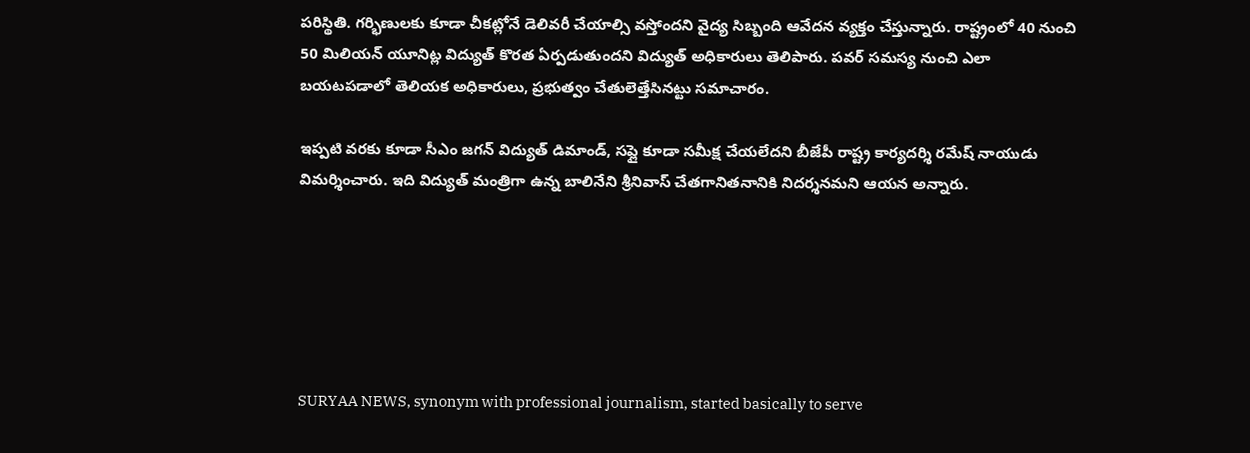పరిస్థితి. గర్భిణులకు కూడా చీకట్లోనే డెలివరీ చేయాల్సి వస్తోందని వైద్య సిబ్బంది ఆవేదన వ్యక్తం చేస్తున్నారు. రాష్ట్రంలో 40 నుంచి 50 మిలియన్ యూనిట్ల విద్యుత్ కొరత ఏర్పడుతుందని విద్యుత్ అధికారులు తెలిపారు. పవర్ సమస్య నుంచి ఎలా బయటపడాలో తెలియక అధికారులు, ప్రభుత్వం చేతులెత్తేసినట్టు సమాచారం.

ఇప్పటి వరకు కూడా సీఎం జగన్ విద్యుత్ డిమాండ్, సప్లై కూడా సమీక్ష చేయలేదని బీజేపీ రాష్ట్ర కార్యదర్శి రమేష్ నాయుడు విమర్శించారు. ఇది విద్యుత్ మంత్రిగా ఉన్న బాలినేని శ్రీనివాస్ చేతగానితనానికి నిదర్శనమని ఆయన అన్నారు.






SURYAA NEWS, synonym with professional journalism, started basically to serve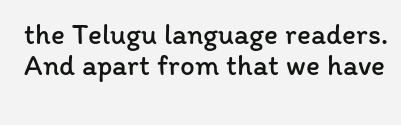the Telugu language readers. And apart from that we have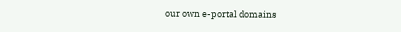our own e-portal domains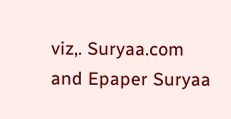viz,. Suryaa.com and Epaper Suryaa